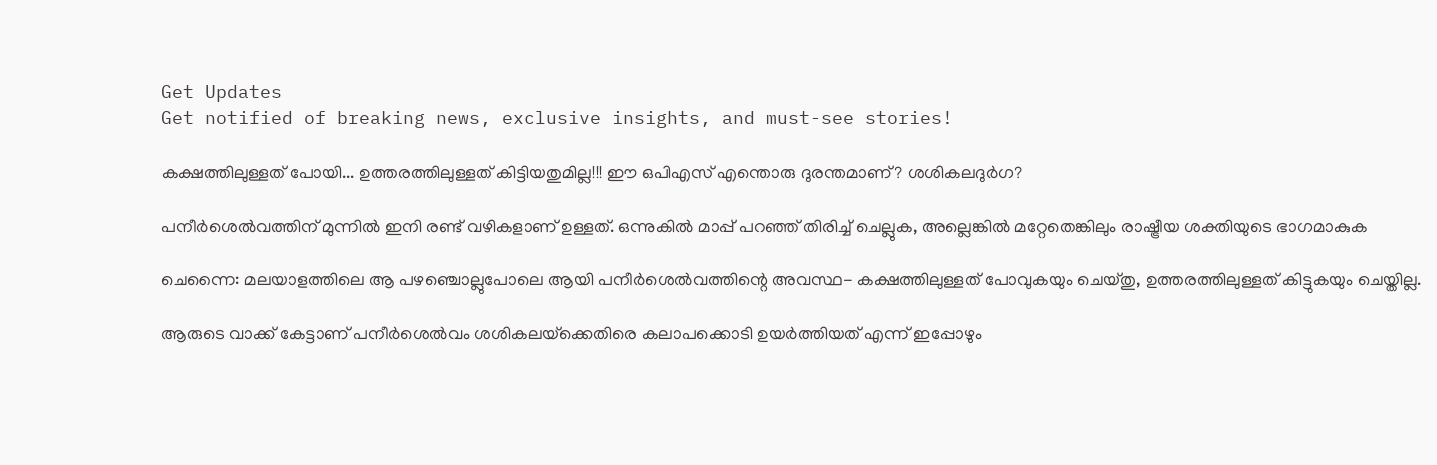Get Updates
Get notified of breaking news, exclusive insights, and must-see stories!

കക്ഷത്തിലുള്ളത് പോയി... ഉത്തരത്തിലുള്ളത് കിട്ടിയതുമില്ല!!! ഈ ഒപിഎസ് എന്തൊരു ദുരന്തമാണ്? ശശികലദുര്‍ഗ?

പനീര്‍ശെല്‍വത്തിന് മുന്നില്‍ ഇനി രണ്ട് വഴികളാണ് ഉള്ളത്. ഒന്നുകില്‍ മാപ്പ് പറഞ്ഞ് തിരിച്ച് ചെല്ലുക, അല്ലെങ്കില്‍ മറ്റേതെങ്കിലും രാഷ്ട്രീയ ശക്തിയുടെ ഭാഗമാകുക

ചെന്നൈ: മലയാളത്തിലെ ആ പഴഞ്ചൊല്ലുപോലെ ആയി പനീര്‍ശെല്‍വത്തിന്റെ അവസ്ഥ- കക്ഷത്തിലുള്ളത് പോവുകയും ചെയ്തു, ഉത്തരത്തിലുള്ളത് കിട്ടുകയും ചെയ്തില്ല.

ആരുടെ വാക്ക് കേട്ടാണ് പനീര്‍ശെല്‍വം ശശികലയ്‌ക്കെതിരെ കലാപക്കൊടി ഉയര്‍ത്തിയത് എന്ന് ഇപ്പോഴും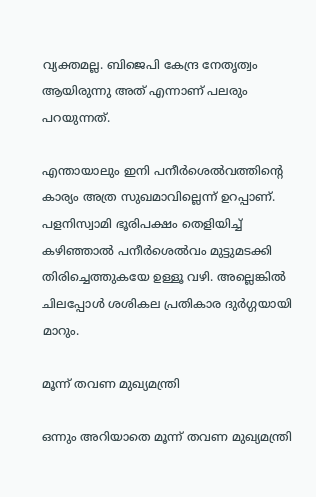വ്യക്തമല്ല. ബിജെപി കേന്ദ്ര നേതൃത്വം ആയിരുന്നു അത് എന്നാണ് പലരും പറയുന്നത്.

എന്തായാലും ഇനി പനീര്‍ശെല്‍വത്തിന്റെ കാര്യം അത്ര സുഖമാവില്ലെന്ന് ഉറപ്പാണ്. പളനിസ്വാമി ഭൂരിപക്ഷം തെളിയിച്ച് കഴിഞ്ഞാല്‍ പനീര്‍ശെല്‍വം മുട്ടുമടക്കി തിരിച്ചെത്തുകയേ ഉള്ളൂ വഴി. അല്ലെങ്കില്‍ ചിലപ്പോള്‍ ശശികല പ്രതികാര ദുര്‍ഗ്ഗയായി മാറും.

മൂന്ന് തവണ മുഖ്യമന്ത്രി

ഒന്നും അറിയാതെ മൂന്ന് തവണ മുഖ്യമന്ത്രി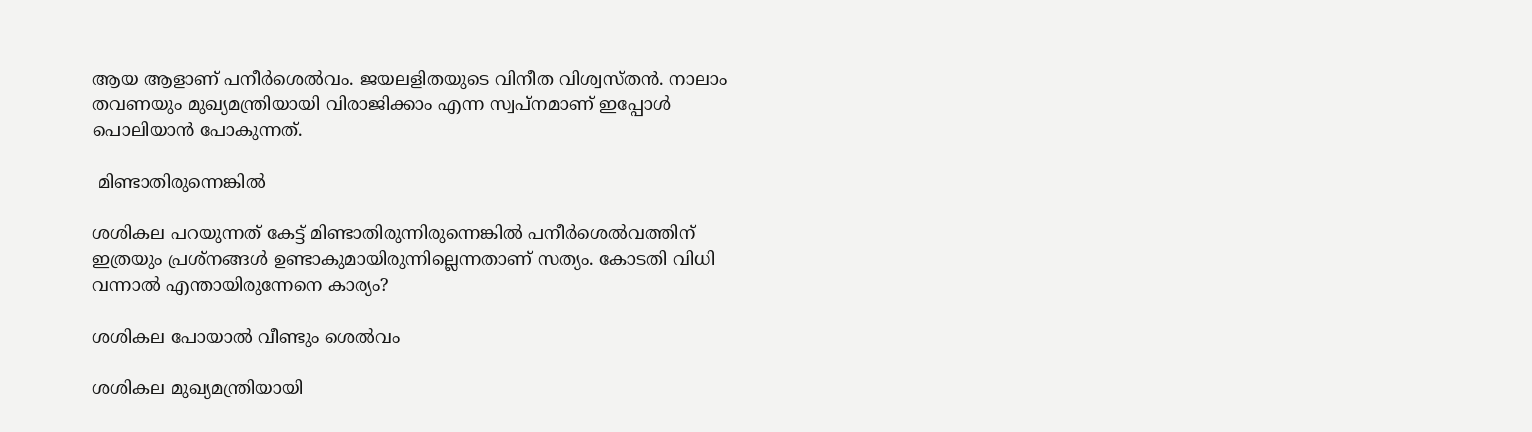ആയ ആളാണ് പനീര്‍ശെല്‍വം. ജയലളിതയുടെ വിനീത വിശ്വസ്തന്‍. നാലാം തവണയും മുഖ്യമന്ത്രിയായി വിരാജിക്കാം എന്ന സ്വപ്‌നമാണ് ഇപ്പോള്‍ പൊലിയാന്‍ പോകുന്നത്.

 മിണ്ടാതിരുന്നെങ്കില്‍

ശശികല പറയുന്നത് കേട്ട് മിണ്ടാതിരുന്നിരുന്നെങ്കില്‍ പനീര്‍ശെല്‍വത്തിന് ഇത്രയും പ്രശ്‌നങ്ങള്‍ ഉണ്ടാകുമായിരുന്നില്ലെന്നതാണ് സത്യം. കോടതി വിധി വന്നാല്‍ എന്തായിരുന്നേനെ കാര്യം?

ശശികല പോയാല്‍ വീണ്ടും ശെല്‍വം

ശശികല മുഖ്യമന്ത്രിയായി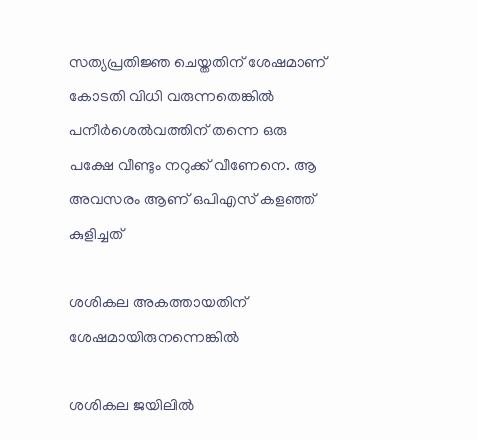സത്യപ്രതിജ്ഞ ചെയ്തതിന് ശേഷമാണ് കോടതി വിധി വരുന്നതെങ്കില്‍ പനീര്‍ശെല്‍വത്തിന് തന്നെ ഒരു പക്ഷേ വീണ്ടും നറുക്ക് വീണേനെ. ആ അവസരം ആണ് ഒപിഎസ് കളഞ്ഞ് കുളിച്ചത്

ശശികല അകത്തായതിന് ശേഷമായിരുനന്നെങ്കില്‍

ശശികല ജയിലില്‍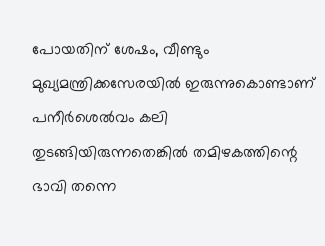പോയതിന് ശേഷം, വീണ്ടും മുഖ്യമന്ത്രിക്കസേരയില്‍ ഇരുന്നുകൊണ്ടാണ് പനീര്‍ശെല്‍വം കലി തുടങ്ങിയിരുന്നതെങ്കില്‍ തമിഴകത്തിന്റെ ഭാവി തന്നെ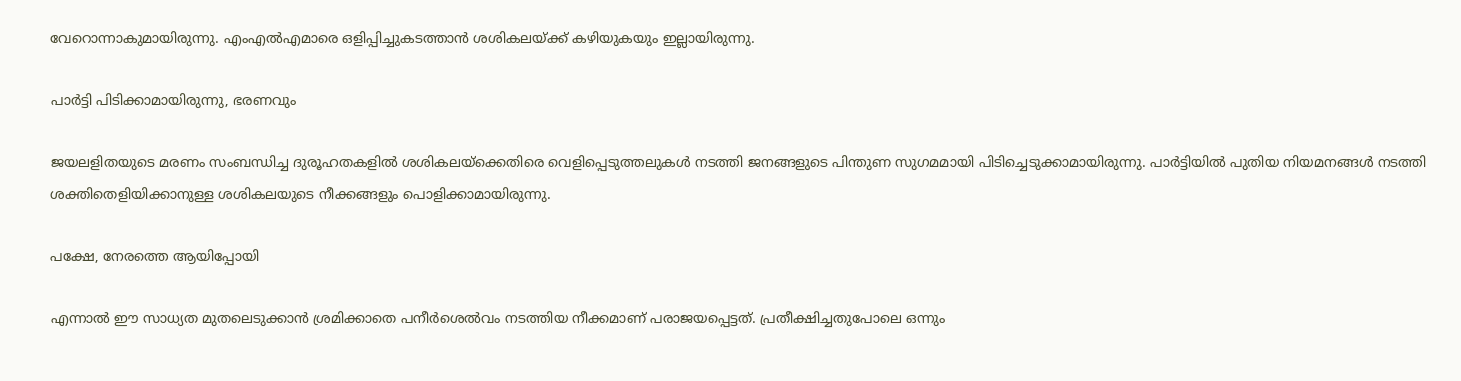വേറൊന്നാകുമായിരുന്നു. എംഎല്‍എമാരെ ഒളിപ്പിച്ചുകടത്താന്‍ ശശികലയ്ക്ക് കഴിയുകയും ഇല്ലായിരുന്നു.

പാര്‍ട്ടി പിടിക്കാമായിരുന്നു, ഭരണവും

ജയലളിതയുടെ മരണം സംബന്ധിച്ച ദുരൂഹതകളില്‍ ശശികലയ്‌ക്കെതിരെ വെളിപ്പെടുത്തലുകള്‍ നടത്തി ജനങ്ങളുടെ പിന്തുണ സുഗമമായി പിടിച്ചെടുക്കാമായിരുന്നു. പാര്‍ട്ടിയില്‍ പുതിയ നിയമനങ്ങള്‍ നടത്തി ശക്തിതെളിയിക്കാനുള്ള ശശികലയുടെ നീക്കങ്ങളും പൊളിക്കാമായിരുന്നു.

പക്ഷേ, നേരത്തെ ആയിപ്പോയി

എന്നാല്‍ ഈ സാധ്യത മുതലെടുക്കാന്‍ ശ്രമിക്കാതെ പനീര്‍ശെല്‍വം നടത്തിയ നീക്കമാണ് പരാജയപ്പെട്ടത്. പ്രതീക്ഷിച്ചതുപോലെ ഒന്നും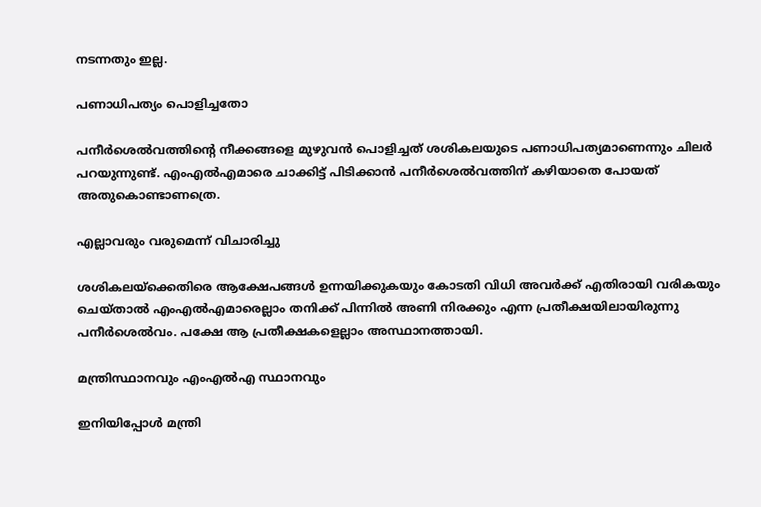നടന്നതും ഇല്ല.

പണാധിപത്യം പൊളിച്ചതോ

പനീര്‍ശെല്‍വത്തിന്റെ നീക്കങ്ങളെ മുഴുവന്‍ പൊളിച്ചത് ശശികലയുടെ പണാധിപത്യമാണെന്നും ചിലര്‍ പറയുന്നുണ്ട്. എംഎല്‍എമാരെ ചാക്കിട്ട് പിടിക്കാന്‍ പനീര്‍ശെല്‍വത്തിന് കഴിയാതെ പോയത് അതുകൊണ്ടാണത്രെ.

എല്ലാവരും വരുമെന്ന് വിചാരിച്ചു

ശശികലയ്‌ക്കെതിരെ ആക്ഷേപങ്ങള്‍ ഉന്നയിക്കുകയും കോടതി വിധി അവര്‍ക്ക് എതിരായി വരികയും ചെയ്താല്‍ എംഎല്‍എമാരെല്ലാം തനിക്ക് പിന്നില്‍ അണി നിരക്കും എന്ന പ്രതീക്ഷയിലായിരുന്നു പനീര്‍ശെല്‍വം. പക്ഷേ ആ പ്രതീക്ഷകളെല്ലാം അസ്ഥാനത്തായി.

മന്ത്രിസ്ഥാനവും എംഎല്‍എ സ്ഥാനവും

ഇനിയിപ്പോള്‍ മന്ത്രി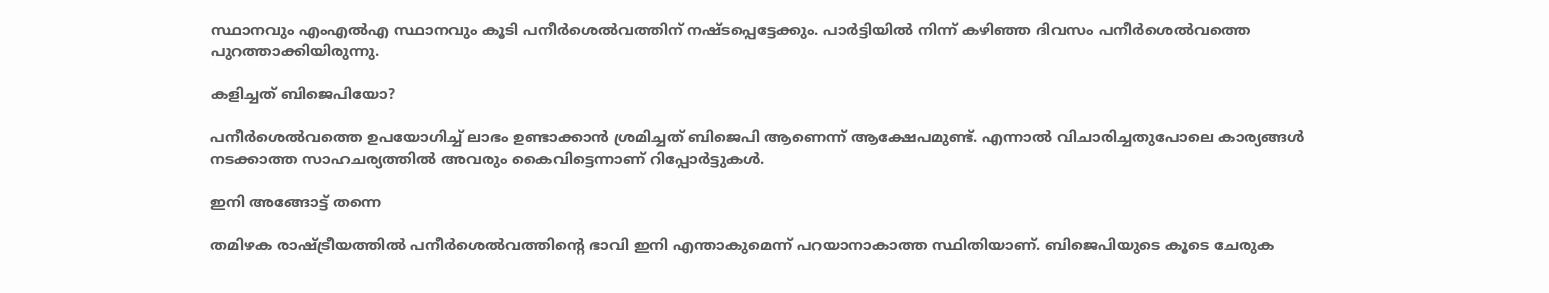സ്ഥാനവും എംഎല്‍എ സ്ഥാനവും കൂടി പനീര്‍ശെല്‍വത്തിന് നഷ്ടപ്പെട്ടേക്കും. പാര്‍ട്ടിയില്‍ നിന്ന് കഴിഞ്ഞ ദിവസം പനീര്‍ശെല്‍വത്തെ പുറത്താക്കിയിരുന്നു.

കളിച്ചത് ബിജെപിയോ?

പനീര്‍ശെല്‍വത്തെ ഉപയോഗിച്ച് ലാഭം ഉണ്ടാക്കാന്‍ ശ്രമിച്ചത് ബിജെപി ആണെന്ന് ആക്ഷേപമുണ്ട്. എന്നാല്‍ വിചാരിച്ചതുപോലെ കാര്യങ്ങള്‍ നടക്കാത്ത സാഹചര്യത്തില്‍ അവരും കൈവിട്ടെന്നാണ് റിപ്പോര്‍ട്ടുകള്‍.

ഇനി അങ്ങോട്ട് തന്നെ

തമിഴക രാഷ്ട്രീയത്തില്‍ പനീര്‍ശെല്‍വത്തിന്റെ ഭാവി ഇനി എന്താകുമെന്ന് പറയാനാകാത്ത സ്ഥിതിയാണ്. ബിജെപിയുടെ കൂടെ ചേരുക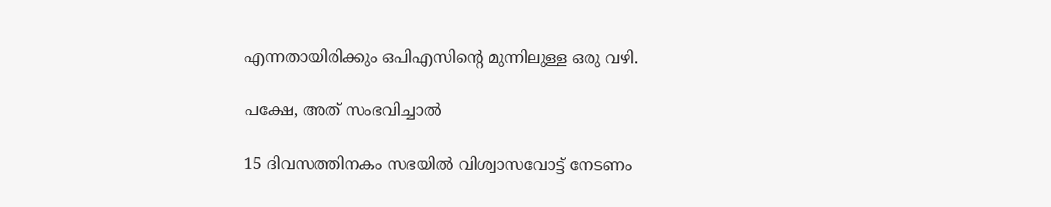എന്നതായിരിക്കും ഒപിഎസിന്റെ മുന്നിലുള്ള ഒരു വഴി.

പക്ഷേ, അത് സംഭവിച്ചാല്‍

15 ദിവസത്തിനകം സഭയില്‍ വിശ്വാസവോട്ട് നേടണം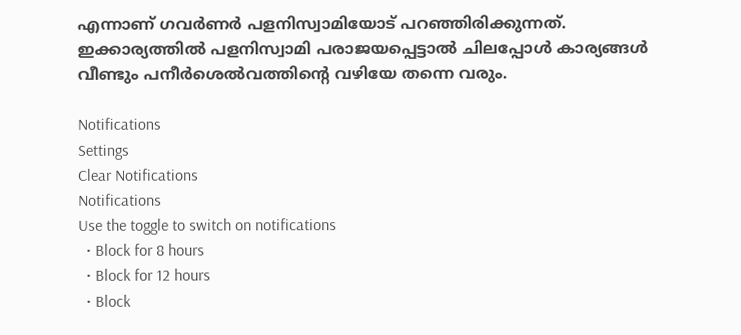എന്നാണ് ഗവര്‍ണര്‍ പളനിസ്വാമിയോട് പറഞ്ഞിരിക്കുന്നത്. ഇക്കാര്യത്തില്‍ പളനിസ്വാമി പരാജയപ്പെട്ടാല്‍ ചിലപ്പോള്‍ കാര്യങ്ങള്‍ വീണ്ടും പനീര്‍ശെല്‍വത്തിന്റെ വഴിയേ തന്നെ വരും.

Notifications
Settings
Clear Notifications
Notifications
Use the toggle to switch on notifications
  • Block for 8 hours
  • Block for 12 hours
  • Block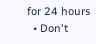for 24 hours
  • Don't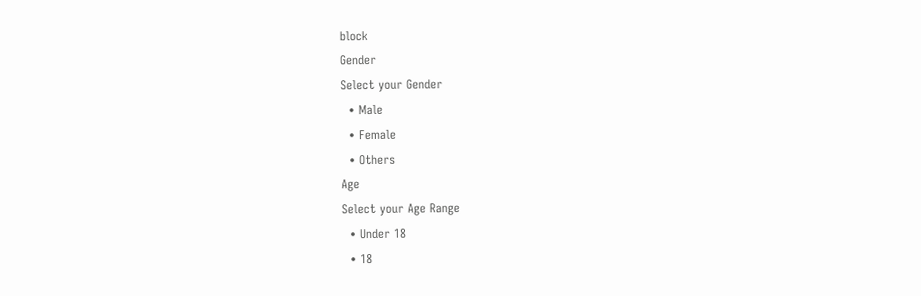block
Gender
Select your Gender
  • Male
  • Female
  • Others
Age
Select your Age Range
  • Under 18
  • 18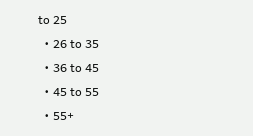to 25
  • 26 to 35
  • 36 to 45
  • 45 to 55
  • 55+